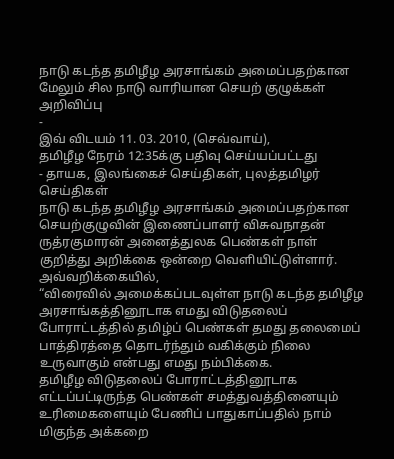நாடு கடந்த தமிழீழ அரசாங்கம் அமைப்பதற்கான மேலும் சில நாடு வாரியான செயற் குழுக்கள் அறிவிப்பு
-
இவ் விடயம் 11. 03. 2010, (செவ்வாய்),
தமிழீழ நேரம் 12:35க்கு பதிவு செய்யப்பட்டது
- தாயக, இலங்கைச் செய்திகள், புலத்தமிழர் செய்திகள்
நாடு கடந்த தமிழீழ அரசாங்கம் அமைப்பதற்கான செயற்குழுவின் இணைப்பாளர் விசுவநாதன் ருத்ரகுமாரன் அனைத்துலக பெண்கள் நாள் குறித்து அறிக்கை ஒன்றை வெளியிட்டுள்ளார்.
அவ்வறிக்கையில்,
“விரைவில் அமைக்கப்படவுள்ள நாடு கடந்த தமிழீழ அரசாங்கத்தினூடாக எமது விடுதலைப் போராட்டத்தில் தமிழ்ப் பெண்கள் தமது தலைமைப் பாத்திரத்தை தொடர்ந்தும் வகிக்கும் நிலை உருவாகும் என்பது எமது நம்பிக்கை.
தமிழீழ விடுதலைப் போராட்டத்தினூடாக எட்டப்பட்டிருந்த பெண்கள் சமத்துவத்தினையும் உரிமைகளையும் பேணிப் பாதுகாப்பதில் நாம் மிகுந்த அக்கறை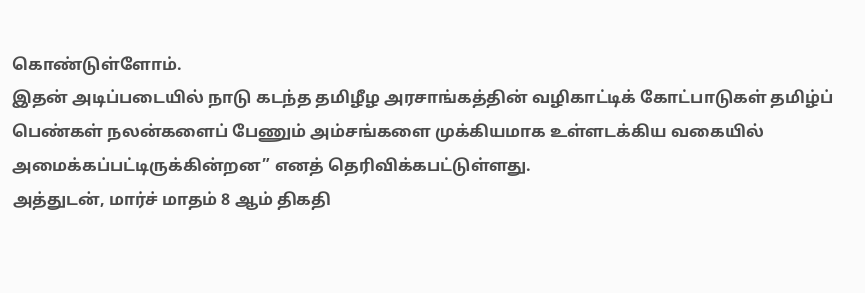கொண்டுள்ளோம்.
இதன் அடிப்படையில் நாடு கடந்த தமிழீழ அரசாங்கத்தின் வழிகாட்டிக் கோட்பாடுகள் தமிழ்ப் பெண்கள் நலன்களைப் பேணும் அம்சங்களை முக்கியமாக உள்ளடக்கிய வகையில் அமைக்கப்பட்டிருக்கின்றன” எனத் தெரிவிக்கபட்டுள்ளது.
அத்துடன், மார்ச் மாதம் 8 ஆம் திகதி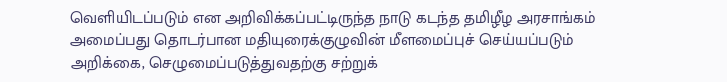வெளியிடப்படும் என அறிவிக்கப்பட்டிருந்த நாடு கடந்த தமிழீழ அரசாங்கம் அமைப்பது தொடர்பான மதியுரைக்குழுவின் மீளமைப்புச் செய்யப்படும் அறிக்கை, செழுமைப்படுத்துவதற்கு சற்றுக்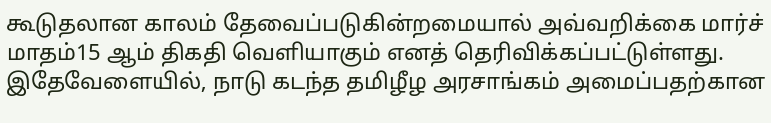கூடுதலான காலம் தேவைப்படுகின்றமையால் அவ்வறிக்கை மார்ச் மாதம்15 ஆம் திகதி வெளியாகும் எனத் தெரிவிக்கப்பட்டுள்ளது.
இதேவேளையில், நாடு கடந்த தமிழீழ அரசாங்கம் அமைப்பதற்கான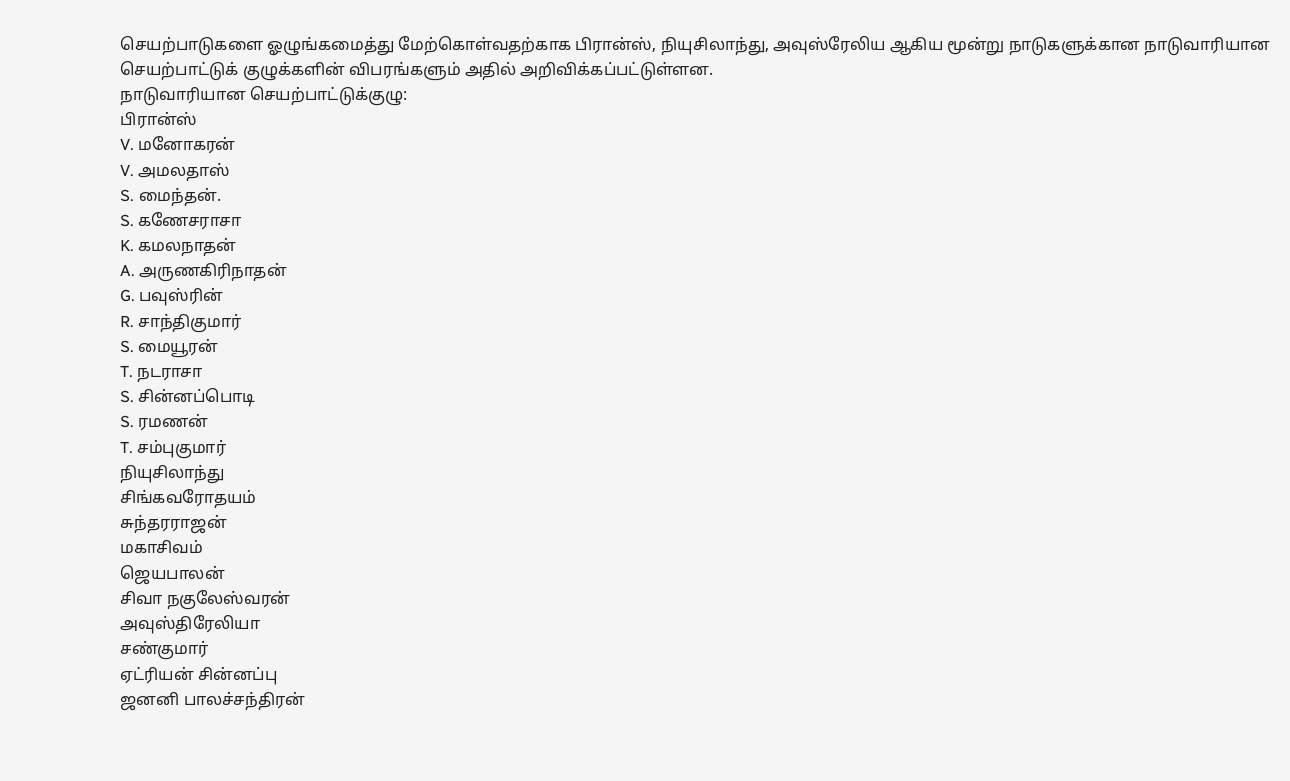செயற்பாடுகளை ஓழுங்கமைத்து மேற்கொள்வதற்காக பிரான்ஸ், நியுசிலாந்து, அவுஸ்ரேலிய ஆகிய மூன்று நாடுகளுக்கான நாடுவாரியான செயற்பாட்டுக் குழுக்களின் விபரங்களும் அதில் அறிவிக்கப்பட்டுள்ளன.
நாடுவாரியான செயற்பாட்டுக்குழு:
பிரான்ஸ்
V. மனோகரன்
V. அமலதாஸ்
S. மைந்தன்.
S. கணேசராசா
K. கமலநாதன்
A. அருணகிரிநாதன்
G. பவுஸ்ரின்
R. சாந்திகுமார்
S. மையூரன்
T. நடராசா
S. சின்னப்பொடி
S. ரமணன்
T. சம்புகுமார்
நியுசிலாந்து
சிங்கவரோதயம்
சுந்தரராஜன்
மகாசிவம்
ஜெயபாலன்
சிவா நகுலேஸ்வரன்
அவுஸ்திரேலியா
சண்குமார்
ஏட்ரியன் சின்னப்பு
ஜனனி பாலச்சந்திரன்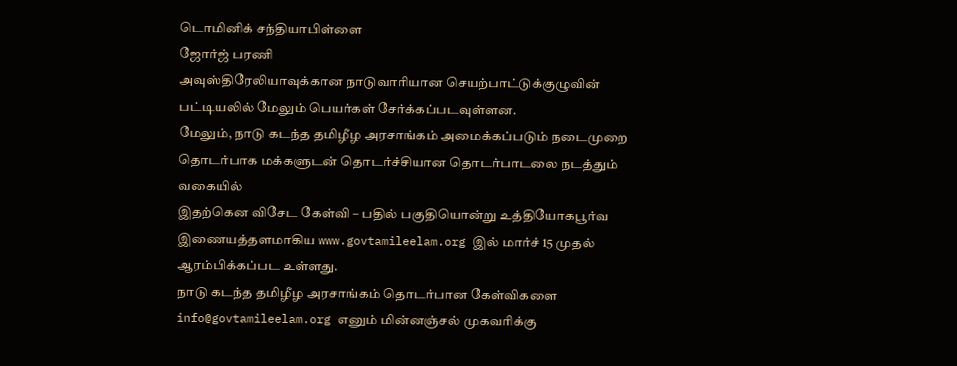டொமினிக் சந்தியாபிள்ளை
ஜோர்ஜ் பரணி
அவுஸ்திரேலியாவுக்கான நாடுவாரியான செயற்பாட்டுக்குழுவின் பட்டியலில் மேலும் பெயர்கள் சேர்க்கப்படவுள்ளன.
மேலும், நாடு கடந்த தமிழீழ அரசாங்கம் அமைக்கப்படும் நடைமுறை தொடர்பாக மக்களுடன் தொடர்ச்சியான தொடர்பாடலை நடத்தும் வகையில்
இதற்கென விசேட கேள்வி – பதில் பகுதியொன்று உத்தியோகபூர்வ இணையத்தளமாகிய www.govtamileelam.org இல் மார்ச் 15 முதல் ஆரம்பிக்கப்பட உள்ளது.
நாடு கடந்த தமிழீழ அரசாங்கம் தொடர்பான கேள்விகளை info@govtamileelam.org எனும் மின்னஞ்சல் முகவரிக்கு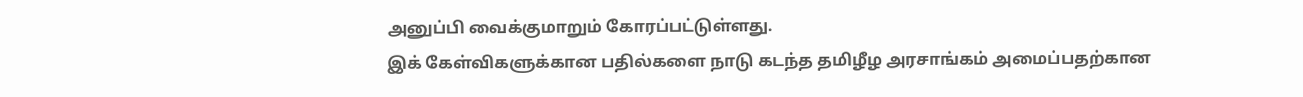அனுப்பி வைக்குமாறும் கோரப்பட்டுள்ளது.
இக் கேள்விகளுக்கான பதில்களை நாடு கடந்த தமிழீழ அரசாங்கம் அமைப்பதற்கான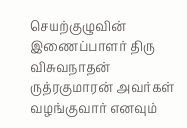செயற்குழுவின் இணைப்பாளர் திரு விசுவநாதன் ருத்ரகுமாரன் அவர்கள் வழங்குவார் எனவும்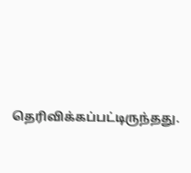தெரிவிக்கப்பட்டிருந்தது.